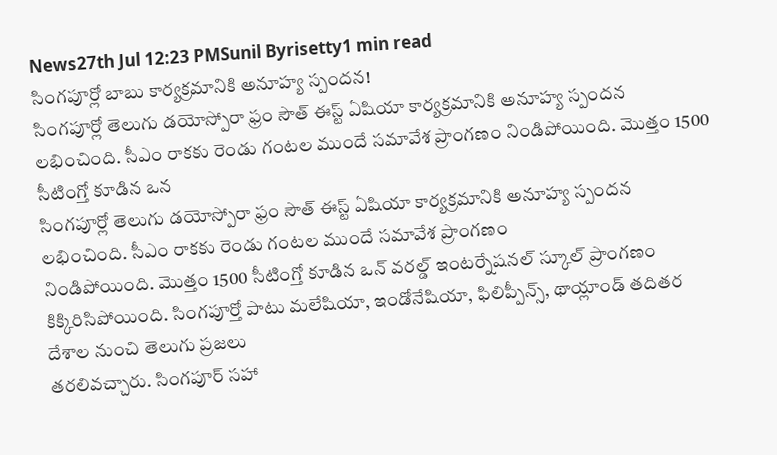News27th Jul 12:23 PMSunil Byrisetty1 min read
సింగపూర్లో బాబు కార్యక్రమానికి అనూహ్య స్పందన!
సింగపూర్లో తెలుగు డయోస్పోరా ఫ్రం సౌత్ ఈస్ట్ ఏషియా కార్యక్రమానికి అనూహ్య స్పందన లభించింది. సీఎం రాకకు రెండు గంటల ముందే సమావేశ ప్రాంగణం నిండిపోయింది. మొత్తం 1500 సీటింగ్తో కూడిన ఒన
సింగపూర్లో తెలుగు డయోస్పోరా ఫ్రం సౌత్ ఈస్ట్ ఏషియా కార్యక్రమానికి అనూహ్య స్పందన లభించింది. సీఎం రాకకు రెండు గంటల ముందే సమావేశ ప్రాంగణం
నిండిపోయింది. మొత్తం 1500 సీటింగ్తో కూడిన ఒన్ వరల్డ్ ఇంటర్నేషనల్ స్కూల్ ప్రాంగణం కిక్కిరిసిపోయింది. సింగపూర్తో పాటు మలేషియా, ఇండోనేషియా, ఫిలిప్పీన్స్, థాయ్లాండ్ తదితర దేశాల నుంచి తెలుగు ప్రజలు
తరలివచ్చారు. సింగపూర్ సహా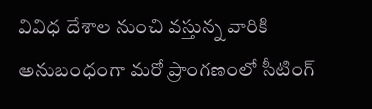వివిధ దేశాల నుంచి వస్తున్న వారికి అనుబంధంగా మరో ప్రాంగణంలో సీటింగ్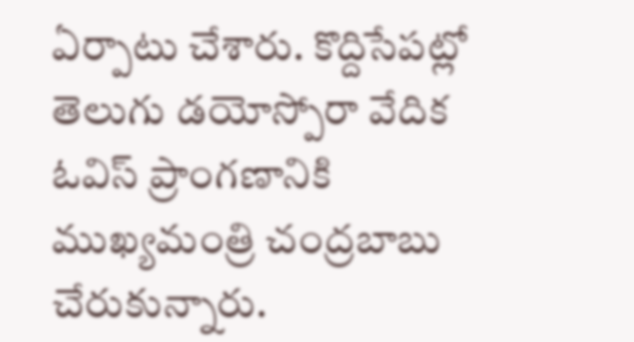ఏర్పాటు చేశారు. కొద్దిసేపట్లో తెలుగు డయోస్పోరా వేదిక ఓవిస్ ప్రాంగణానికి ముఖ్యమంత్రి చంద్రబాబు చేరుకున్నారు.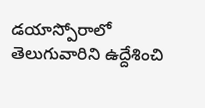డయాస్పోరాలో తెలుగువారిని ఉద్దేశించి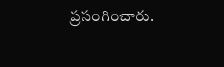ప్రసంగించారు.